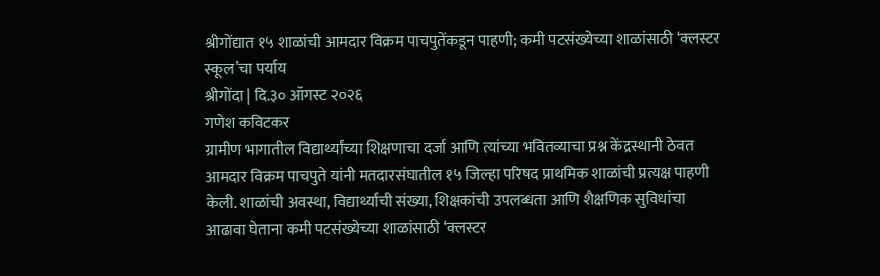श्रीगोंद्यात १५ शाळांची आमदार विक्रम पाचपुतेंकडून पाहणी; कमी पटसंख्येच्या शाळांसाठी ‘क्लस्टर स्कूल’चा पर्याय
श्रीगोंदा | दि.३० ऑगस्ट २०२६
गणेश कविटकर
ग्रामीण भागातील विद्यार्थ्यांच्या शिक्षणाचा दर्जा आणि त्यांच्या भवितव्याचा प्रश्न केंद्रस्थानी ठेवत आमदार विक्रम पाचपुते यांनी मतदारसंघातील १५ जिल्हा परिषद प्राथमिक शाळांची प्रत्यक्ष पाहणी केली. शाळांची अवस्था, विद्यार्थ्यांची संख्या, शिक्षकांची उपलब्धता आणि शैक्षणिक सुविधांचा आढावा घेताना कमी पटसंख्येच्या शाळांसाठी ‘क्लस्टर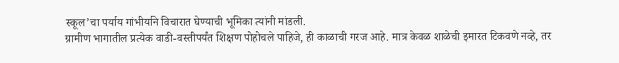स्कूल’चा पर्याय गांभीर्याने विचारात घेण्याची भूमिका त्यांनी मांडली.
ग्रामीण भागातील प्रत्येक वाडी-वस्तीपर्यंत शिक्षण पोहोचले पाहिजे, ही काळाची गरज आहे. मात्र केवळ शाळेची इमारत टिकवणे नव्हे, तर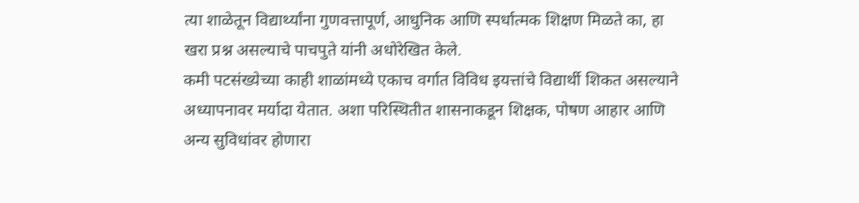त्या शाळेतून विद्यार्थ्यांना गुणवत्तापूर्ण, आधुनिक आणि स्पर्धात्मक शिक्षण मिळते का, हा खरा प्रश्न असल्याचे पाचपुते यांनी अधोरेखित केले.
कमी पटसंख्येच्या काही शाळांमध्ये एकाच वर्गात विविध इयत्तांचे विद्यार्थी शिकत असल्याने अध्यापनावर मर्यादा येतात. अशा परिस्थितीत शासनाकडून शिक्षक, पोषण आहार आणि अन्य सुविधांवर होणारा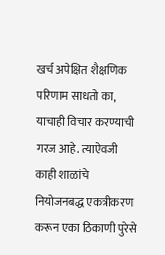खर्च अपेक्षित शैक्षणिक परिणाम साधतो का, याचाही विचार करण्याची गरज आहे. त्याऐवजी काही शाळांचे नियोजनबद्ध एकत्रीकरण करून एका ठिकाणी पुरेसे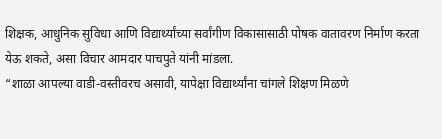शिक्षक, आधुनिक सुविधा आणि विद्यार्थ्यांच्या सर्वांगीण विकासासाठी पोषक वातावरण निर्माण करता येऊ शकते, असा विचार आमदार पाचपुते यांनी मांडला.
“शाळा आपल्या वाडी-वस्तीवरच असावी, यापेक्षा विद्यार्थ्यांना चांगले शिक्षण मिळणे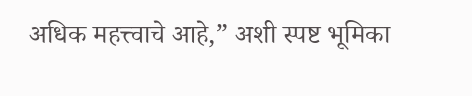अधिक महत्त्वाचे आहे,” अशी स्पष्ट भूमिका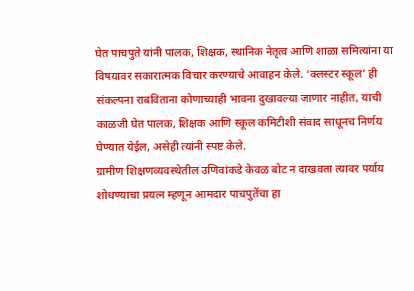घेत पाचपुते यांनी पालक, शिक्षक, स्थानिक नेतृत्व आणि शाळा समित्यांना या विषयावर सकारात्मक विचार करण्याचे आवाहन केले. ‘क्लस्टर स्कूल’ ही संकल्पना राबविताना कोणाच्याही भावना दुखावल्या जाणार नाहीत, याची काळजी घेत पालक, शिक्षक आणि स्कूल कमिटीशी संवाद साधूनच निर्णय घेण्यात येईल, असेही त्यांनी स्पष्ट केले.
ग्रामीण शिक्षणव्यवस्थेतील उणिवांकडे केवळ बोट न दाखवता त्यावर पर्याय शोधण्याचा प्रयत्न म्हणून आमदार पाचपुतेंचा हा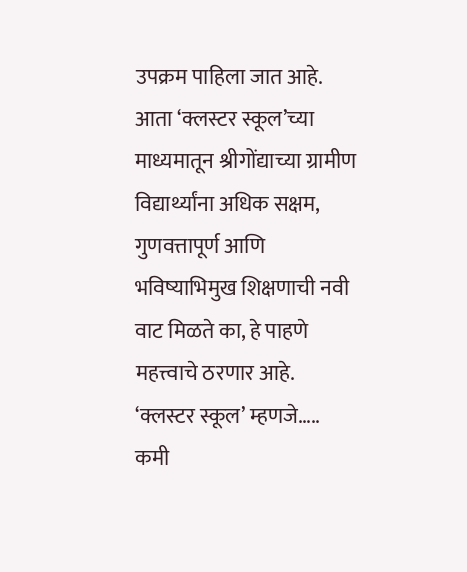उपक्रम पाहिला जात आहे. आता ‘क्लस्टर स्कूल’च्या माध्यमातून श्रीगोंद्याच्या ग्रामीण विद्यार्थ्यांना अधिक सक्षम, गुणवत्तापूर्ण आणि भविष्याभिमुख शिक्षणाची नवी वाट मिळते का, हे पाहणे महत्त्वाचे ठरणार आहे.
‘क्लस्टर स्कूल’ म्हणजे…..
कमी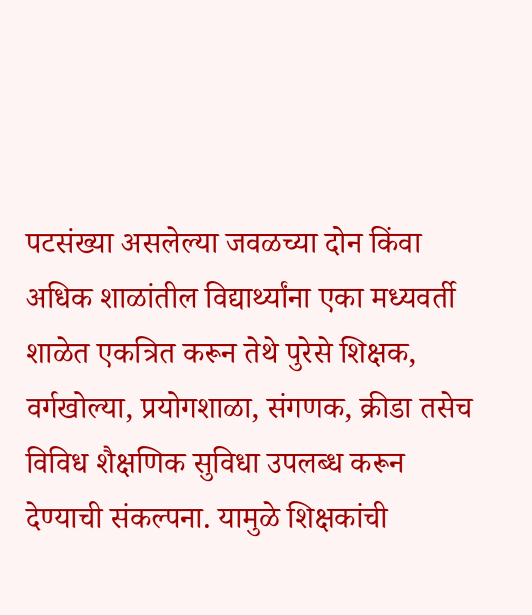पटसंख्या असलेल्या जवळच्या दोन किंवा अधिक शाळांतील विद्यार्थ्यांना एका मध्यवर्ती शाळेत एकत्रित करून तेथे पुरेसे शिक्षक, वर्गखोल्या, प्रयोगशाळा, संगणक, क्रीडा तसेच विविध शैक्षणिक सुविधा उपलब्ध करून देण्याची संकल्पना. यामुळे शिक्षकांची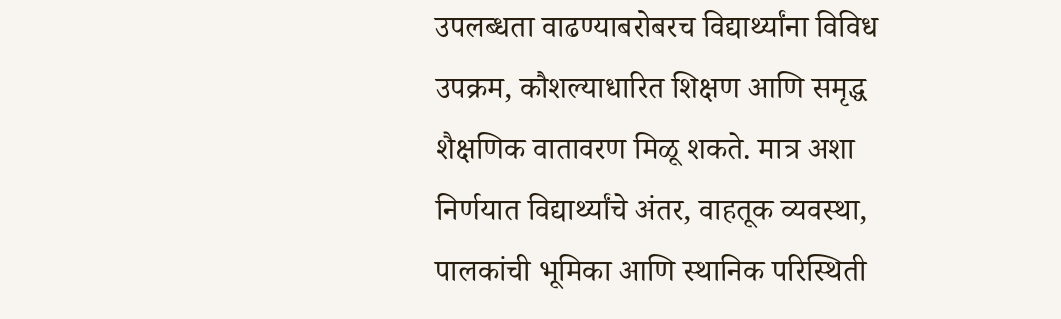उपलब्धता वाढण्याबरोबरच विद्यार्थ्यांना विविध उपक्रम, कौशल्याधारित शिक्षण आणि समृद्ध शैक्षणिक वातावरण मिळू शकते. मात्र अशा निर्णयात विद्यार्थ्यांचे अंतर, वाहतूक व्यवस्था, पालकांची भूमिका आणि स्थानिक परिस्थिती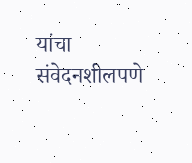यांचा संवेदनशीलपणे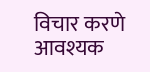विचार करणे आवश्यक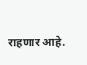राहणार आहे.